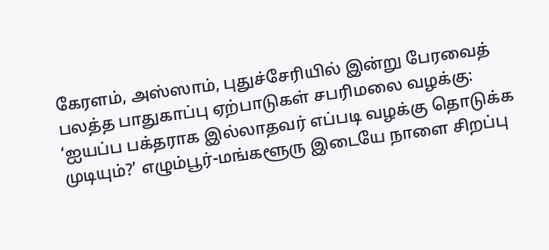கேரளம், அஸ்ஸாம், புதுச்சேரியில் இன்று பேரவைத் பலத்த பாதுகாப்பு ஏற்பாடுகள் சபரிமலை வழக்கு: ‘ஐயப்ப பக்தராக இல்லாதவர் எப்படி வழக்கு தொடுக்க முடியும்?’ எழும்பூர்-மங்களூரு இடையே நாளை சிறப்பு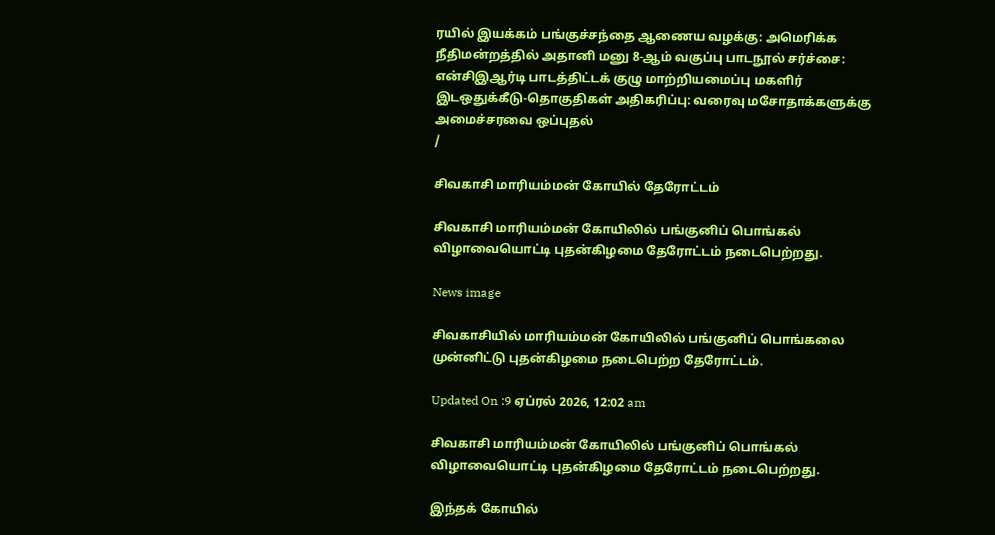ரயில் இயக்கம் பங்குச்சந்தை ஆணைய வழக்கு: அமெரிக்க நீதிமன்றத்தில் அதானி மனு 8-ஆம் வகுப்பு பாடநூல் சர்ச்சை: என்சிஇஆர்டி பாடத்திட்டக் குழு மாற்றியமைப்பு மகளிர் இடஒதுக்கீடு-தொகுதிகள் அதிகரிப்பு: வரைவு மசோதாக்களுக்கு அமைச்சரவை ஒப்புதல்
/

சிவகாசி மாரியம்மன் கோயில் தேரோட்டம்

சிவகாசி மாரியம்மன் கோயிலில் பங்குனிப் பொங்கல் விழாவையொட்டி புதன்கிழமை தேரோட்டம் நடைபெற்றது.

News image

சிவகாசியில் மாரியம்மன் கோயிலில் பங்குனிப் பொங்கலை முன்னிட்டு புதன்கிழமை நடைபெற்ற தேரோட்டம்.

Updated On :9 ஏப்ரல் 2026, 12:02 am

சிவகாசி மாரியம்மன் கோயிலில் பங்குனிப் பொங்கல் விழாவையொட்டி புதன்கிழமை தேரோட்டம் நடைபெற்றது.

இந்தக் கோயில்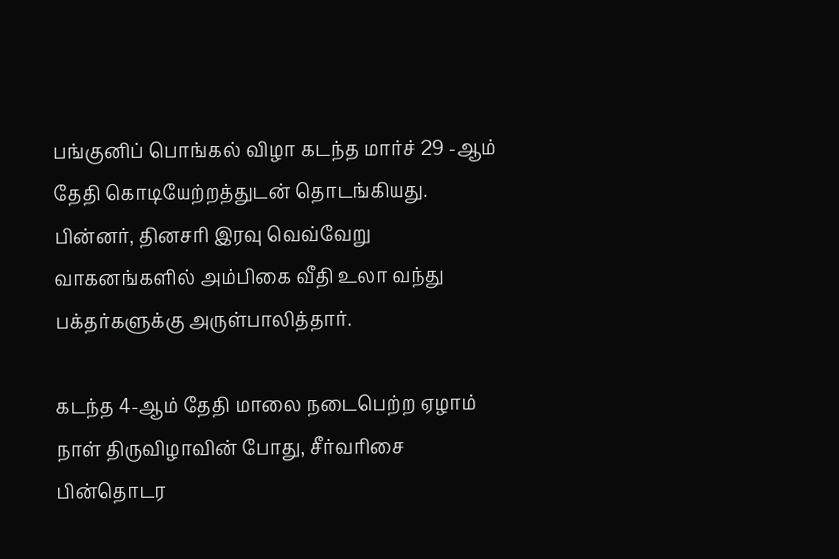பங்குனிப் பொங்கல் விழா கடந்த மார்ச் 29 -ஆம் தேதி கொடியேற்றத்துடன் தொடங்கியது. பின்னர், தினசரி இரவு வெவ்வேறு வாகனங்களில் அம்பிகை வீதி உலா வந்து பக்தர்களுக்கு அருள்பாலித்தார்.

கடந்த 4-ஆம் தேதி மாலை நடைபெற்ற ஏழாம் நாள் திருவிழாவின் போது, சீர்வரிசை பின்தொடர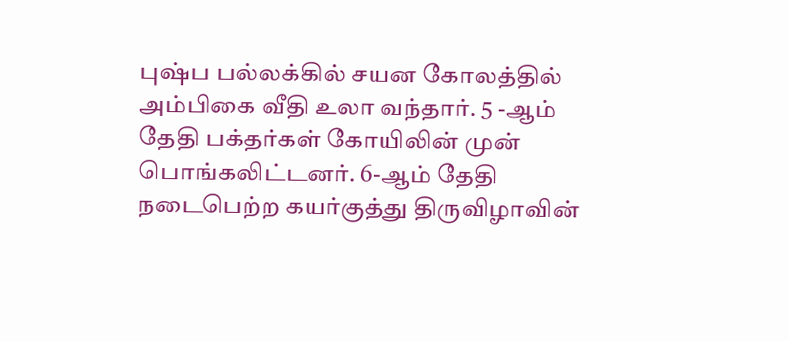புஷ்ப பல்லக்கில் சயன கோலத்தில் அம்பிகை வீதி உலா வந்தார். 5 -ஆம் தேதி பக்தர்கள் கோயிலின் முன் பொங்கலிட்டனர். 6-ஆம் தேதி நடைபெற்ற கயர்குத்து திருவிழாவின்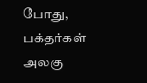போது, பக்தர்கள் அலகு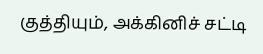குத்தியும், அக்கினிச் சட்டி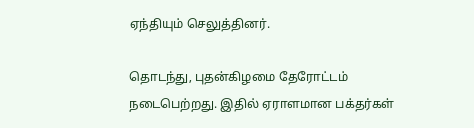ஏந்தியும் செலுத்தினர்.

தொடந்து, புதன்கிழமை தேரோட்டம் நடைபெற்றது. இதில் ஏராளமான பக்தர்கள்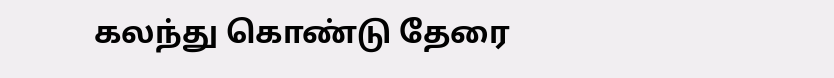கலந்து கொண்டு தேரை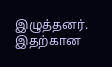இழுத்தனர். இதற்கான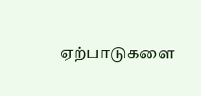ஏற்பாடுகளை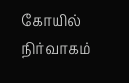கோயில் நிர்வாகம்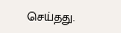செய்தது.